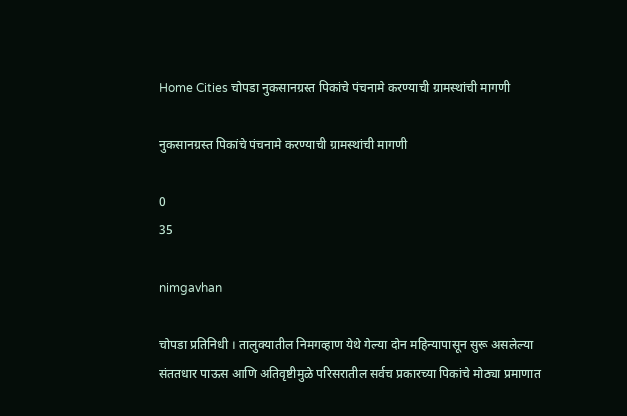Home Cities चोपडा नुकसानग्रस्त पिकांचे पंचनामे करण्याची ग्रामस्थांची मागणी

नुकसानग्रस्त पिकांचे पंचनामे करण्याची ग्रामस्थांची मागणी

0
35

nimgavhan

चोपडा प्रतिनिधी । तालुक्यातील निमगव्हाण येथे गेल्या दोन महिन्यापासून सुरू असलेल्या संततधार पाऊस आणि अतिवृष्टीमुळे परिसरातील सर्वच प्रकारच्या पिकांचे मोठ्या प्रमाणात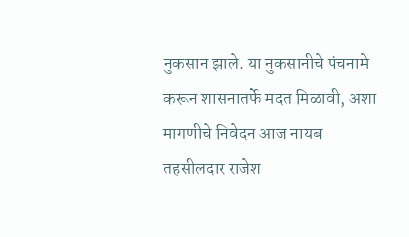नुकसान झाले. या नुकसानीचे पंचनामे करून शासनातर्फे मदत मिळावी, अशा मागणीचे निवेदन आज नायब तहसीलदार राजेश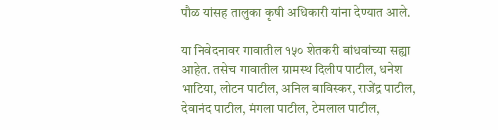पौळ यांसह तालुका कृषी अधिकारी यांना देण्यात आले.

या निवेदनावर गावातील १५० शेतकरी बांधवांच्या सह्या आहेत. तसेच गावातील ग्रामस्थ दिलीप पाटील, धनेश भाटिया, लोटन पाटील, अनिल बाविस्कर, राजेंद्र पाटील, देवानंद पाटील, मंगला पाटील, टेमलाल पाटील,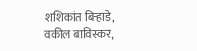शशिकांत बिऱ्हाडे, वकील बाविस्कर,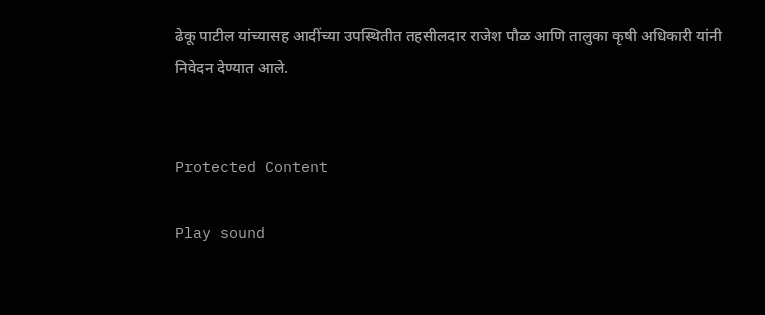ढेकू पाटील यांच्यासह आदींच्या उपस्थितीत तहसीलदार राजेश पौळ आणि तालुका कृषी अधिकारी यांनी निवेदन देण्यात आले.


Protected Content

Play sound